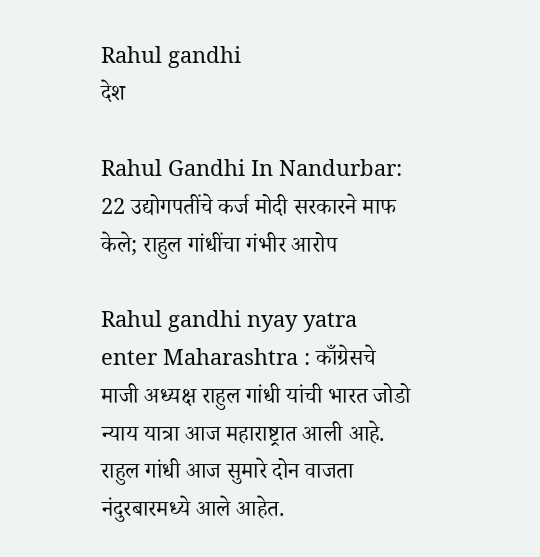Rahul gandhi
देश

Rahul Gandhi In Nandurbar: 22 उद्योगपतींचे कर्ज मोदी सरकारने माफ केले; राहुल गांधींचा गंभीर आरोप

Rahul gandhi nyay yatra enter Maharashtra : काँग्रेसचे माजी अध्यक्ष राहुल गांधी यांची भारत जोडो न्याय यात्रा आज महाराष्ट्रात आली आहे. राहुल गांधी आज सुमारे दोन वाजता नंदुरबारमध्ये आले आहेत.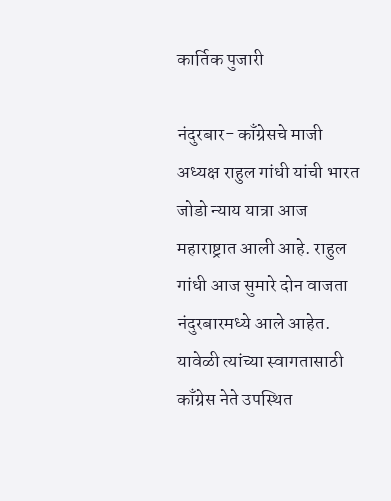कार्तिक पुजारी

नंदुरबार- काँग्रेसचे माजी अध्यक्ष राहुल गांधी यांची भारत जोडो न्याय यात्रा आज महाराष्ट्रात आली आहे. राहुल गांधी आज सुमारे दोन वाजता नंदुरबारमध्ये आले आहेत. यावेळी त्यांच्या स्वागतासाठी काँग्रेस नेते उपस्थित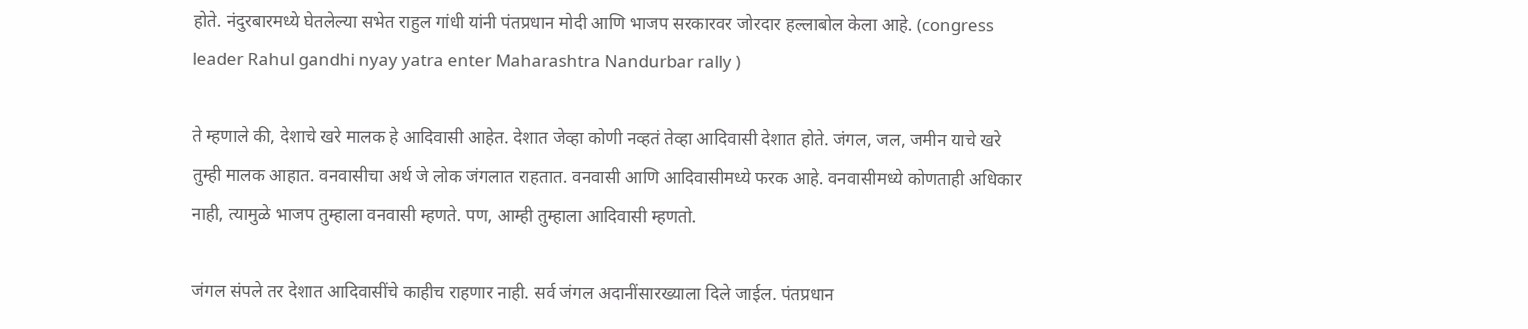होते. नंदुरबारमध्ये घेतलेल्या सभेत राहुल गांधी यांनी पंतप्रधान मोदी आणि भाजप सरकारवर जोरदार हल्लाबोल केला आहे. (congress leader Rahul gandhi nyay yatra enter Maharashtra Nandurbar rally )

ते म्हणाले की, देशाचे खरे मालक हे आदिवासी आहेत. देशात जेव्हा कोणी नव्हतं तेव्हा आदिवासी देशात होते. जंगल, जल, जमीन याचे खरे तुम्ही मालक आहात. वनवासीचा अर्थ जे लोक जंगलात राहतात. वनवासी आणि आदिवासीमध्ये फरक आहे. वनवासीमध्ये कोणताही अधिकार नाही, त्यामुळे भाजप तुम्हाला वनवासी म्हणते. पण, आम्ही तुम्हाला आदिवासी म्हणतो.

जंगल संपले तर देशात आदिवासींचे काहीच राहणार नाही. सर्व जंगल अदानींसारख्याला दिले जाईल. पंतप्रधान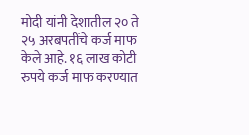मोदी यांनी देशातील २० ते २५ अरबपतींचे कर्ज माफ केले आहे. १६ लाख कोटी रुपये कर्ज माफ करण्यात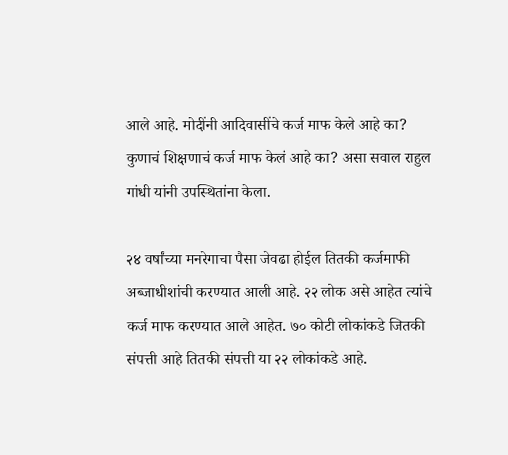आले आहे. मोदींनी आदिवासींचे कर्ज माफ केले आहे का? कुणाचं शिक्षणाचं कर्ज माफ केलं आहे का? असा सवाल राहुल गांधी यांनी उपस्थितांना केला.

२४ वर्षांच्या मनरेगाचा पैसा जेवढा होईल तितकी कर्जमाफी अब्जाधीशांची करण्यात आली आहे. २२ लोक असे आहेत त्यांचे कर्ज माफ करण्यात आले आहेत. ७० कोटी लोकांकडे जितकी संपत्ती आहे तितकी संपत्ती या २२ लोकांकडे आहे.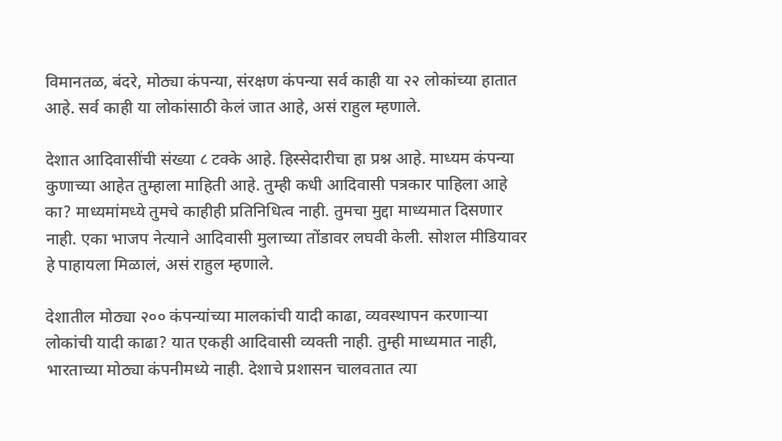विमानतळ, बंदरे, मोठ्या कंपन्या, संरक्षण कंपन्या सर्व काही या २२ लोकांच्या हातात आहे. सर्व काही या लोकांसाठी केलं जात आहे, असं राहुल म्हणाले.

देशात आदिवासींची संख्या ८ टक्के आहे. हिस्सेदारीचा हा प्रश्न आहे. माध्यम कंपन्या कुणाच्या आहेत तुम्हाला माहिती आहे. तुम्ही कधी आदिवासी पत्रकार पाहिला आहे का? माध्यमांमध्ये तुमचे काहीही प्रतिनिधित्व नाही. तुमचा मुद्दा माध्यमात दिसणार नाही. एका भाजप नेत्याने आदिवासी मुलाच्या तोंडावर लघवी केली. सोशल मीडियावर हे पाहायला मिळालं, असं राहुल म्हणाले.

देशातील मोठ्या २०० कंपन्यांच्या मालकांची यादी काढा, व्यवस्थापन करणाऱ्या लोकांची यादी काढा? यात एकही आदिवासी व्यक्ती नाही. तुम्ही माध्यमात नाही, भारताच्या मोठ्या कंपनीमध्ये नाही. देशाचे प्रशासन चालवतात त्या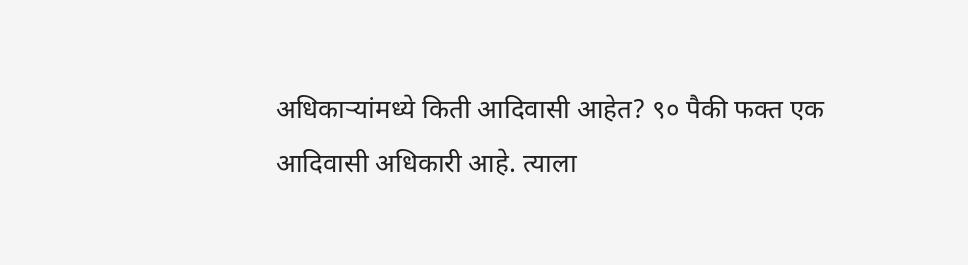अधिकाऱ्यांमध्ये किती आदिवासी आहेत? ९० पैकी फक्त एक आदिवासी अधिकारी आहे. त्याला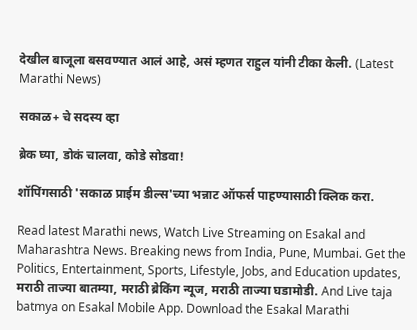देखील बाजूला बसवण्यात आलं आहे, असं म्हणत राहुल यांनी टीका केली. (Latest Marathi News)

सकाळ+ चे सदस्य व्हा

ब्रेक घ्या, डोकं चालवा, कोडे सोडवा!

शॉपिंगसाठी 'सकाळ प्राईम डील्स'च्या भन्नाट ऑफर्स पाहण्यासाठी क्लिक करा.

Read latest Marathi news, Watch Live Streaming on Esakal and Maharashtra News. Breaking news from India, Pune, Mumbai. Get the Politics, Entertainment, Sports, Lifestyle, Jobs, and Education updates, मराठी ताज्या बातम्या, मराठी ब्रेकिंग न्यूज, मराठी ताज्या घडामोडी. And Live taja batmya on Esakal Mobile App. Download the Esakal Marathi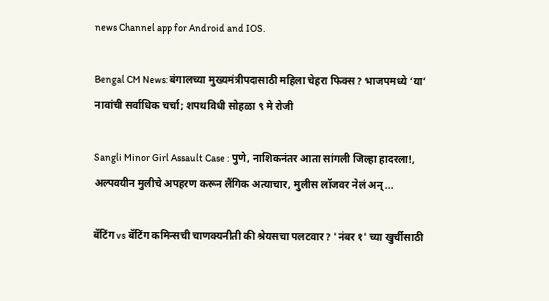news Channel app for Android and IOS.

Bengal CM News: बंगालच्या मुख्यमंत्रीपदासाठी महिला चेहरा फिक्स? भाजपमध्ये ‘या’ नावांची सर्वाधिक चर्चा; शपथविधी सोहळा ९ मे रोजी

Sangli Minor Girl Assault Case : पुणे, नाशिकनंतर आता सांगली जिल्हा हादरला!, अल्पवयीन मुलीचे अपहरण करून लैंगिक अत्याचार, मुलीस लॉजवर नेलं अन्...

बॅटिंग vs बॅटिंग कमिन्सची चाणक्यनीती की श्रेयसचा पलटवार? 'नंबर १' च्या खुर्चीसाठी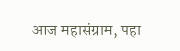आज महासंग्राम, पहा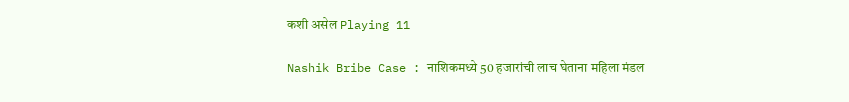कशी असेल Playing 11

Nashik Bribe Case : नाशिकमध्ये 50 हजारांची लाच घेताना महिला मंडल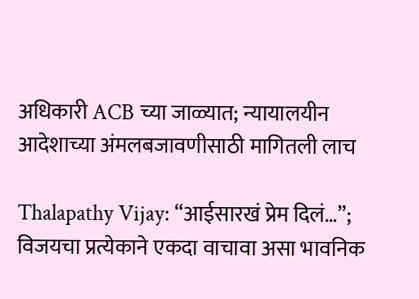अधिकारी ACB च्या जाळ्यात; न्यायालयीन आदेशाच्या अंमलबजावणीसाठी मागितली लाच

Thalapathy Vijay: “आईसारखं प्रेम दिलं…”; विजयचा प्रत्येकाने एकदा वाचावा असा भावनिक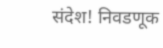संदेश! निवडणूक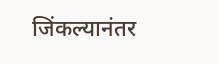जिंकल्यानंतर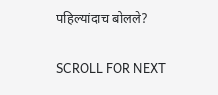पहिल्यांदाच बोलले?

SCROLL FOR NEXT